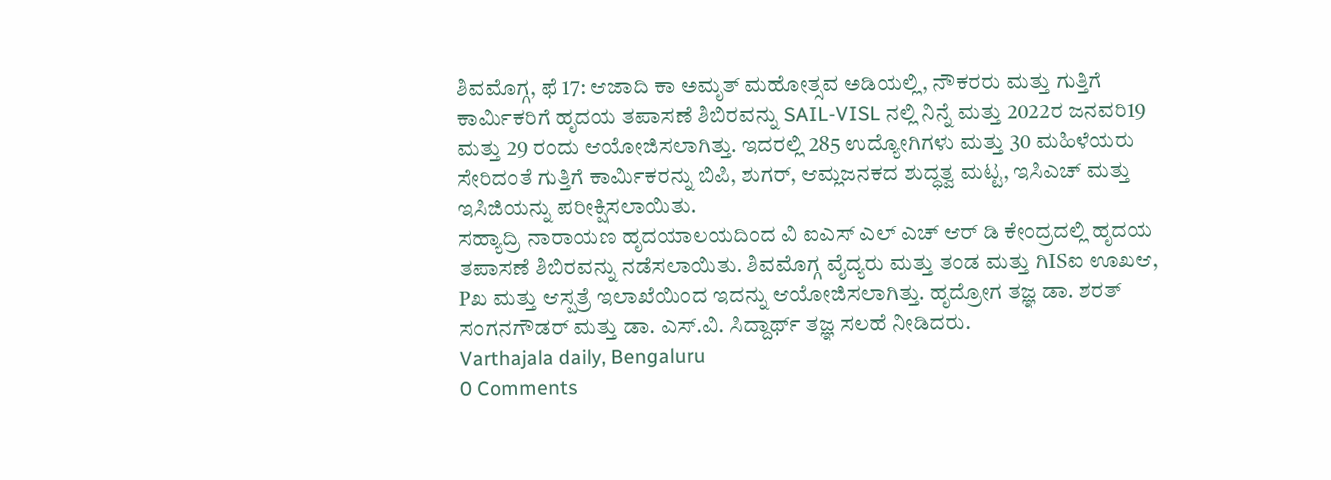ಶಿವಮೊಗ್ಗ, ಫೆ 17: ಆಜಾದಿ ಕಾ ಅಮೃತ್ ಮಹೋತ್ಸವ ಅಡಿಯಲ್ಲಿ, ನೌಕರರು ಮತ್ತು ಗುತ್ತಿಗೆ ಕಾರ್ಮಿಕರಿಗೆ ಹೃದಯ ತಪಾಸಣೆ ಶಿಬಿರವನ್ನು SAIL-VISL ನಲ್ಲಿ ನಿನ್ನೆ ಮತ್ತು 2022ರ ಜನವರಿ19 ಮತ್ತು 29 ರಂದು ಆಯೋಜಿಸಲಾಗಿತ್ತು. ಇದರಲ್ಲಿ 285 ಉದ್ಯೋಗಿಗಳು ಮತ್ತು 30 ಮಹಿಳೆಯರು ಸೇರಿದಂತೆ ಗುತ್ತಿಗೆ ಕಾರ್ಮಿಕರನ್ನು ಬಿಪಿ, ಶುಗರ್, ಆಮ್ಲಜನಕದ ಶುದ್ಧತ್ವ ಮಟ್ಟ, ಇಸಿಎಚ್ ಮತ್ತು ಇಸಿಜಿಯನ್ನು ಪರೀಕ್ಷಿಸಲಾಯಿತು.
ಸಹ್ಯಾದ್ರಿ ನಾರಾಯಣ ಹೃದಯಾಲಯದಿಂದ ವಿ ಐಎಸ್ ಎಲ್ ಎಚ್ ಆರ್ ಡಿ ಕೇಂದ್ರದಲ್ಲಿ ಹೃದಯ ತಪಾಸಣೆ ಶಿಬಿರವನ್ನು ನಡೆಸಲಾಯಿತು. ಶಿವಮೊಗ್ಗ ವೈದ್ಯರು ಮತ್ತು ತಂಡ ಮತ್ತು ಗಿISಐ ಊಖಆ, Pಖ ಮತ್ತು ಆಸ್ಪತ್ರೆ ಇಲಾಖೆಯಿಂದ ಇದನ್ನು ಆಯೋಜಿಸಲಾಗಿತ್ತು. ಹೃದ್ರೋಗ ತಜ್ಞ ಡಾ. ಶರತ್ ಸಂಗನಗೌಡರ್ ಮತ್ತು ಡಾ. ಎಸ್.ವಿ. ಸಿದ್ದಾರ್ಥ್ ತಜ್ಞ ಸಲಹೆ ನೀಡಿದರು.
Varthajala daily, Bengaluru
0 Comments